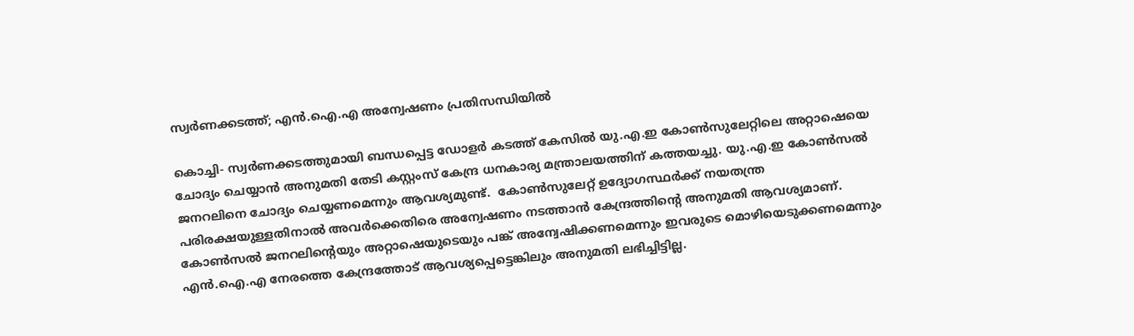സ്വർണക്കടത്ത്; എൻ.ഐ.എ അന്വേഷണം പ്രതിസന്ധിയിൽ

കൊച്ചി- സ്വർണക്കടത്തുമായി ബന്ധപ്പെട്ട ഡോളർ കടത്ത് കേസിൽ യു.എ.ഇ കോൺസുലേറ്റിലെ അറ്റാഷെയെ ചോദ്യം ചെയ്യാൻ അനുമതി തേടി കസ്റ്റംസ് കേന്ദ്ര ധനകാര്യ മന്ത്രാലയത്തിന് കത്തയച്ചു. യു.എ.ഇ കോൺസൽ ജനറലിനെ ചോദ്യം ചെയ്യണമെന്നും ആവശ്യമുണ്ട്.  കോൺസുലേറ്റ് ഉദ്യോഗസ്ഥർക്ക് നയതന്ത്ര പരിരക്ഷയുള്ളതിനാൽ അവർക്കെതിരെ അന്വേഷണം നടത്താൻ കേന്ദ്രത്തിന്റെ അനുമതി ആവശ്യമാണ്. കോൺസൽ ജനറലിന്റെയും അറ്റാഷെയുടെയും പങ്ക് അന്വേഷിക്കണമെന്നും ഇവരുടെ മൊഴിയെടുക്കണമെന്നും എൻ.ഐ.എ നേരത്തെ കേന്ദ്രത്തോട് ആവശ്യപ്പെട്ടെങ്കിലും അനുമതി ലഭിച്ചിട്ടില്ല.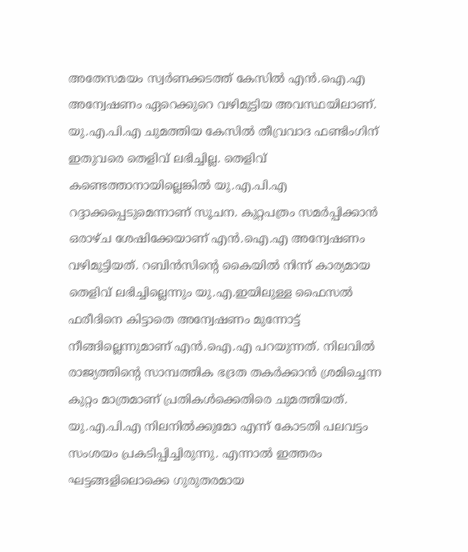അതേസമയം സ്വർണക്കടത്ത് കേസിൽ എൻ.ഐ.എ അന്വേഷണം ഏറെക്കുറെ വഴിമുട്ടിയ അവസ്ഥയിലാണ്. യു.എ.പി.എ ചുമത്തിയ കേസിൽ തീവ്രവാദ ഫണ്ടിംഗിന് ഇതുവരെ തെളിവ് ലഭിച്ചില്ല. തെളിവ് കണ്ടെത്താനായില്ലെങ്കിൽ യു.എ.പി.എ റദ്ദാക്കപ്പെടുമെന്നാണ് സൂചന. കുറ്റപത്രം സമർപ്പിക്കാൻ ഒരാഴ്ച ശേഷിക്കേയാണ് എൻ.ഐ.എ അന്വേഷണം വഴിമുട്ടിയത്. റബിൻസിന്റെ കൈയിൽ നിന്ന് കാര്യമായ തെളിവ് ലഭിച്ചില്ലെന്നും യു.എ.ഇയിലുള്ള ഫൈസൽ ഫരീദിനെ കിട്ടാതെ അന്വേഷണം മുന്നോട്ട് നീങ്ങില്ലെന്നുമാണ് എൻ.ഐ.എ പറയുന്നത്. നിലവിൽ രാജ്യത്തിന്റെ സാമ്പത്തിക ഭദ്രത തകർക്കാൻ ശ്രമിച്ചെന്ന കുറ്റം മാത്രമാണ് പ്രതികൾക്കെതിരെ ചുമത്തിയത്. യു.എ.പി.എ നിലനിൽക്കുമോ എന്ന് കോടതി പലവട്ടം സംശയം പ്രകടിപ്പിച്ചിരുന്നു. എന്നാൽ ഇത്തരം ഘട്ടങ്ങളിലൊക്കെ ഗുരുതരമായ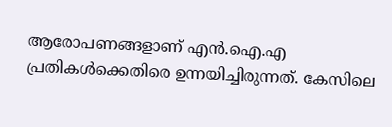ആരോപണങ്ങളാണ് എൻ.ഐ.എ പ്രതികൾക്കെതിരെ ഉന്നയിച്ചിരുന്നത്. കേസിലെ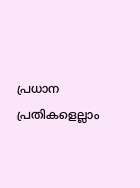പ്രധാന പ്രതികളെല്ലാം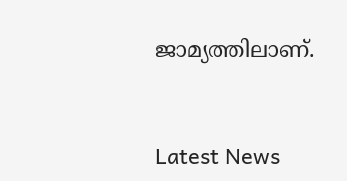ജാമ്യത്തിലാണ്.


Latest News